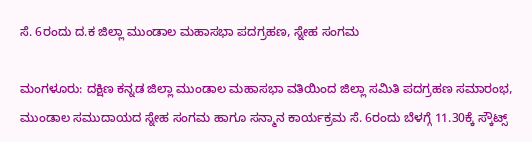ಸೆ. 6ರಂದು ದ.ಕ ಜಿಲ್ಲಾ ಮುಂಡಾಲ ಮಹಾಸಭಾ ಪದಗ್ರಹಣ, ಸ್ನೇಹ ಸಂಗಮ

ಮಂಗಳೂರು: ದಕ್ಷಿಣ ಕನ್ನಡ ಜಿಲ್ಲಾ ಮುಂಡಾಲ ಮಹಾಸಭಾ ವತಿಯಿಂದ ಜಿಲ್ಲಾ ಸಮಿತಿ ಪದಗ್ರಹಣ ಸಮಾರಂಭ, ಮುಂಡಾಲ ಸಮುದಾಯದ ಸ್ನೇಹ ಸಂಗಮ ಹಾಗೂ ಸನ್ಮಾನ ಕಾರ್ಯಕ್ರಮ ಸೆ. 6ರಂದು ಬೆಳಗ್ಗೆ 11.30ಕ್ಕೆ ಸ್ಕೌಟ್ಸ್‌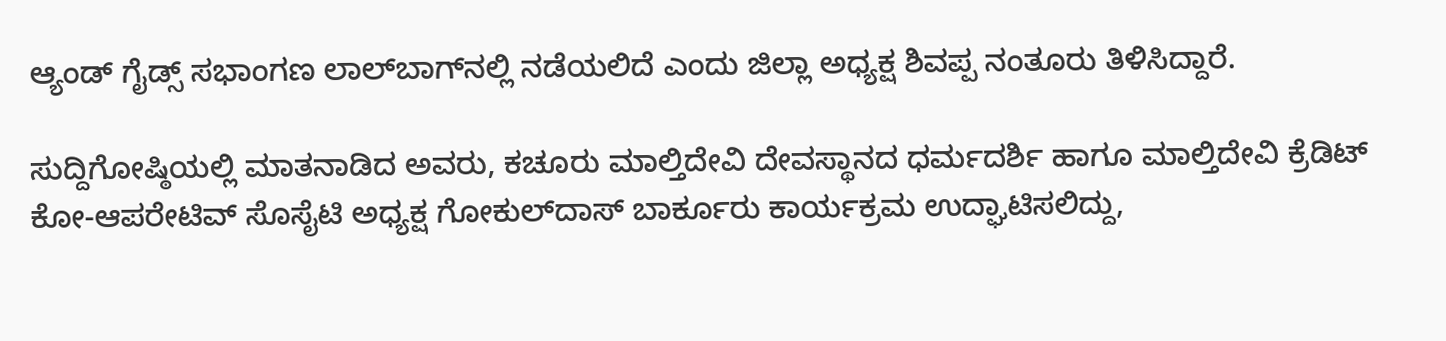ಆ್ಯಂಡ್‌ ಗೈಡ್ಸ್‌ ಸಭಾಂಗಣ ಲಾಲ್‌ಬಾಗ್‌ನಲ್ಲಿ ನಡೆಯಲಿದೆ ಎಂದು ಜಿಲ್ಲಾ ಅಧ್ಯಕ್ಷ ಶಿವಪ್ಪ ನಂತೂರು ತಿಳಿಸಿದ್ದಾರೆ.

ಸುದ್ದಿಗೋಷ್ಠಿಯಲ್ಲಿ ಮಾತನಾಡಿದ ಅವರು, ಕಚೂರು ಮಾಲ್ತಿದೇವಿ ದೇವಸ್ಥಾನದ ಧರ್ಮದರ್ಶಿ ಹಾಗೂ ಮಾಲ್ತಿದೇವಿ ಕ್ರೆಡಿಟ್ ಕೋ-ಆಪರೇಟಿವ್ ಸೊಸೈಟಿ ಅಧ್ಯಕ್ಷ ಗೋಕುಲ್‌ದಾಸ್ ಬಾರ್ಕೂರು ಕಾರ್ಯಕ್ರಮ ಉದ್ಘಾಟಿಸಲಿದ್ದು,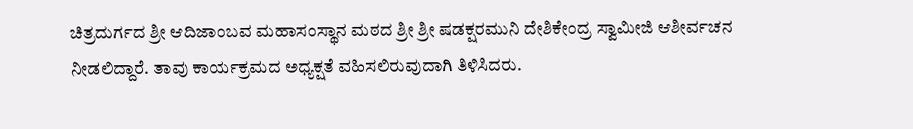ಚಿತ್ರದುರ್ಗದ ಶ್ರೀ ಆದಿಜಾಂಬವ ಮಹಾಸಂಸ್ಥಾನ ಮಠದ ಶ್ರೀ ಶ್ರೀ ಷಡಕ್ಷರಮುನಿ ದೇಶಿಕೇಂದ್ರ ಸ್ವಾಮೀಜಿ ಆಶೀರ್ವಚನ ನೀಡಲಿದ್ದಾರೆ. ತಾವು ಕಾರ್ಯಕ್ರಮದ ಅಧ್ಯಕ್ಷತೆ ವಹಿಸಲಿರುವುದಾಗಿ ತಿಳಿಸಿದರು.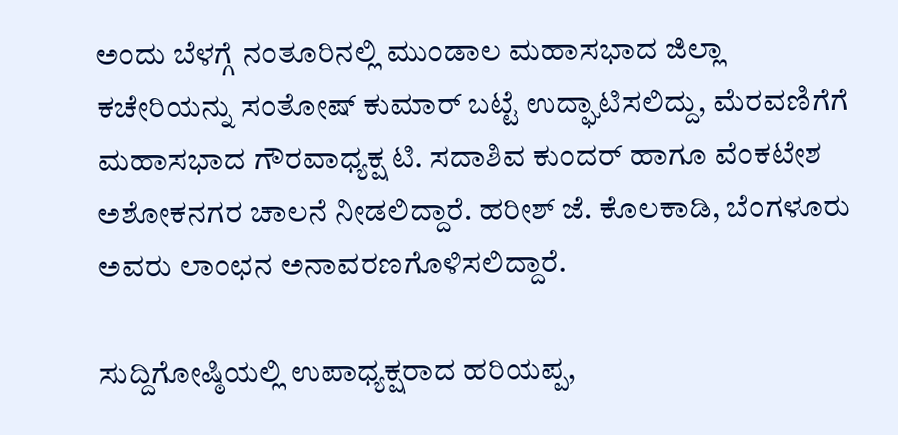ಅಂದು ಬೆಳಗ್ಗೆ ನಂತೂರಿನಲ್ಲಿ ಮುಂಡಾಲ ಮಹಾಸಭಾದ ಜಿಲ್ಲಾ ಕಚೇರಿಯನ್ನು ಸಂತೋಷ್ ಕುಮಾರ್ ಬಟ್ಟೆ ಉದ್ಘಾಟಿಸಲಿದ್ದು, ಮೆರವಣಿಗೆಗೆ ಮಹಾಸಭಾದ ಗೌರವಾಧ್ಯಕ್ಷ ಟಿ. ಸದಾಶಿವ ಕುಂದರ್ ಹಾಗೂ ವೆಂಕಟೇಶ ಅಶೋಕನಗರ ಚಾಲನೆ ನೀಡಲಿದ್ದಾರೆ. ಹರೀಶ್ ಜೆ. ಕೊಲಕಾಡಿ, ಬೆಂಗಳೂರು ಅವರು ಲಾಂಛನ ಅನಾವರಣಗೊಳಿಸಲಿದ್ದಾರೆ.

ಸುದ್ದಿಗೋಷ್ಠಿಯಲ್ಲಿ ಉಪಾಧ್ಯಕ್ಷರಾದ ಹರಿಯಪ್ಪ,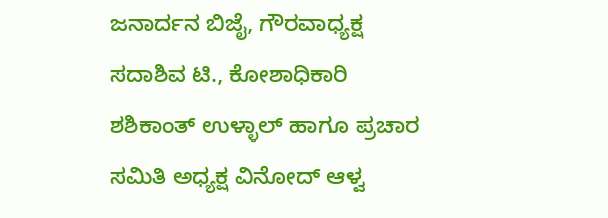ಜನಾರ್ದನ ಬಿಜೈ, ಗೌರವಾಧ್ಯಕ್ಷ ಸದಾಶಿವ ಟಿ., ಕೋಶಾಧಿಕಾರಿ ಶಶಿಕಾಂತ್ ಉಳ್ಳಾಲ್ ಹಾಗೂ ಪ್ರಚಾರ ಸಮಿತಿ ಅಧ್ಯಕ್ಷ ವಿನೋದ್ ಆಳ್ವ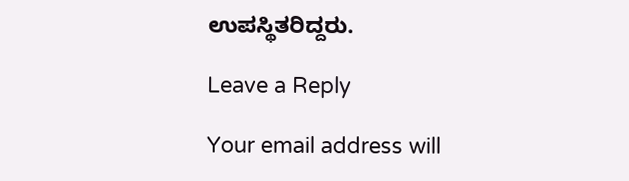ಉಪಸ್ಥಿತರಿದ್ದರು.

Leave a Reply

Your email address will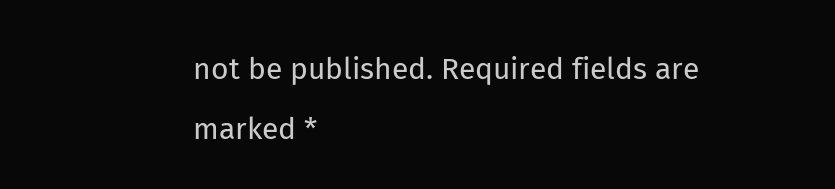not be published. Required fields are marked *